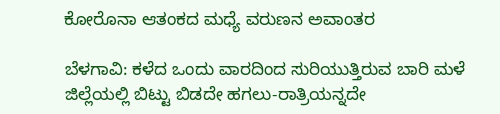ಕೋರೊನಾ ಆತಂಕದ ಮಧ್ಯೆ ವರುಣನ ಅವಾಂತರ

ಬೆಳಗಾವಿ: ಕಳೆದ ಒಂದು ವಾರದಿಂದ ಸುರಿಯುತ್ತಿರುವ ಬಾರಿ ಮಳೆ ಜಿಲ್ಲೆಯಲ್ಲಿ ಬಿಟ್ಟು ಬಿಡದೇ ಹಗಲು-ರಾತ್ರಿಯನ್ನದೇ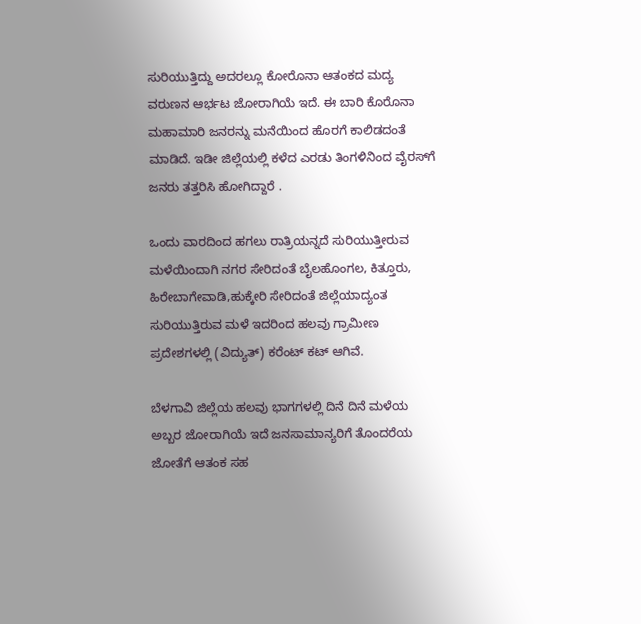ಸುರಿಯುತ್ತಿದ್ದು ಅದರಲ್ಲೂ ಕೋರೊನಾ ಆತಂಕದ ಮದ್ಯ ವರುಣನ ಆರ್ಭಟ ಜೋರಾಗಿಯೆ ಇದೆ. ಈ ಬಾರಿ ಕೊರೊನಾ ಮಹಾಮಾರಿ ಜನರನ್ನು ಮನೆಯಿಂದ ಹೊರಗೆ ಕಾಲಿಡದಂತೆ ಮಾಡಿದೆ. ಇಡೀ ಜಿಲ್ಲೆಯಲ್ಲಿ ಕಳೆದ ಎರಡು ತಿಂಗಳಿನಿಂದ ವೈರಸ್‌ಗೆ ಜನರು ತತ್ತರಿಸಿ ಹೋಗಿದ್ದಾರೆ .

ಒಂದು ವಾರದಿಂದ ಹಗಲು ರಾತ್ರಿಯನ್ನದೆ ಸುರಿಯುತ್ತೀರುವ ಮಳೆಯಿಂದಾಗಿ ನಗರ ಸೇರಿದಂತೆ ಬೈಲಹೊಂಗಲ, ಕಿತ್ತೂರು, ಹಿರೇಬಾಗೇವಾಡಿ,ಹುಕ್ಕೇರಿ ಸೇರಿದಂತೆ ಜಿಲ್ಲೆಯಾದ್ಯಂತ ಸುರಿಯುತ್ತಿರುವ ಮಳೆ ಇದರಿಂದ ಹಲವು ಗ್ರಾಮೀಣ ಪ್ರದೇಶಗಳಲ್ಲಿ (ವಿದ್ಯುತ್) ಕರೆಂಟ್ ಕಟ್ ಆಗಿವೆ.

ಬೆಳಗಾವಿ ಜಿಲ್ಲೆಯ ಹಲವು ಭಾಗಗಳಲ್ಲಿ ದಿನೆ ದಿನೆ ಮಳೆಯ ಅಬ್ಬರ ಜೋರಾಗಿಯೆ ಇದೆ ಜನಸಾಮಾನ್ಯರಿಗೆ ತೊಂದರೆಯ ಜೋತೆಗೆ ಆತಂಕ ಸಹ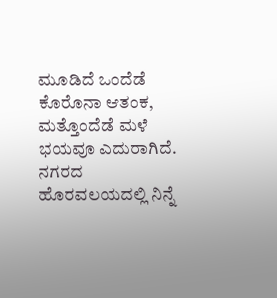ಮೂಡಿದೆ ಒಂದೆಡೆ ಕೊರೊನಾ ಆತಂಕ, ಮತ್ತೊಂದೆಡೆ ಮಳೆ ಭಯವೂ ಎದುರಾಗಿದೆ. ನಗರದ ಹೊರವಲಯದಲ್ಲಿ ನಿನ್ನೆ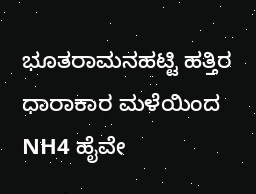ಭೂತರಾಮನಹಟ್ಟಿ ಹತ್ತಿರ ಧಾರಾಕಾರ ಮಳೆಯಿಂದ NH4 ಹೈವೇ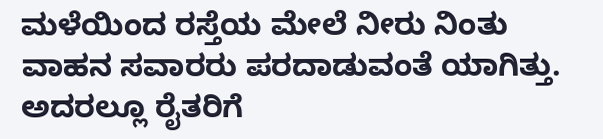ಮಳೆಯಿಂದ ರಸ್ತೆಯ ಮೇಲೆ ನೀರು ನಿಂತು ವಾಹನ ಸವಾರರು ಪರದಾಡುವಂತೆ ಯಾಗಿತ್ತು. ಅದರಲ್ಲೂ ರೈತರಿಗೆ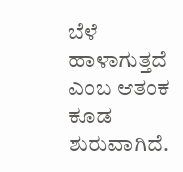ಬೆಳೆ ಹಾಳಾಗುತ್ತದೆ ಎಂಬ ಆತಂಕ ಕೂಡ ಶುರುವಾಗಿದೆ.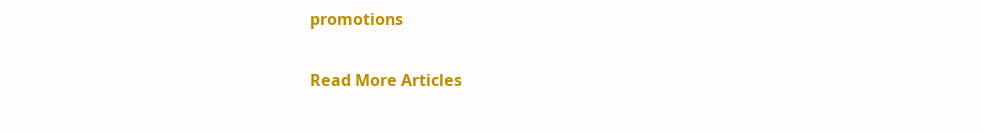promotions

Read More Articles